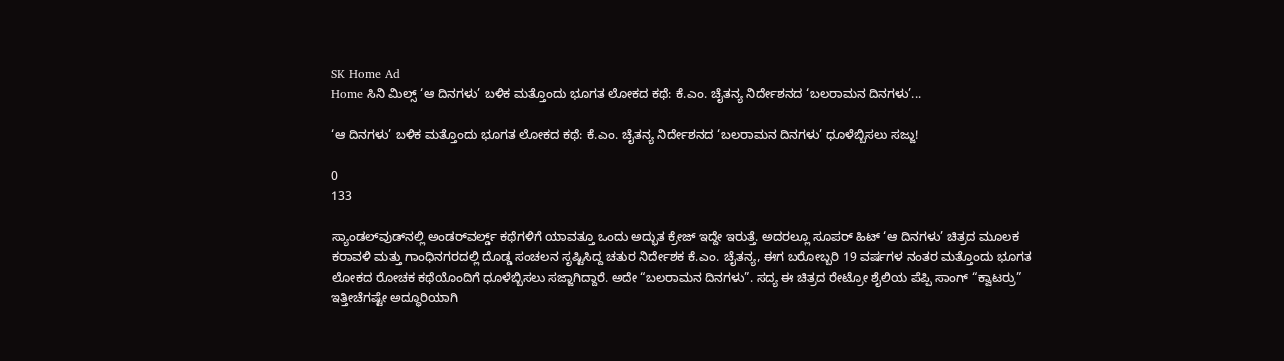SK Home Ad
Home ಸಿನಿ ಮಿಲ್ಸ್ ‘ಆ ದಿನಗಳು’ ಬಳಿಕ ಮತ್ತೊಂದು ಭೂಗತ ಲೋಕದ ಕಥೆ: ಕೆ.ಎಂ. ಚೈತನ್ಯ ನಿರ್ದೇಶನದ ‘ಬಲರಾಮನ ದಿನಗಳು’...

‘ಆ ದಿನಗಳು’ ಬಳಿಕ ಮತ್ತೊಂದು ಭೂಗತ ಲೋಕದ ಕಥೆ: ಕೆ.ಎಂ. ಚೈತನ್ಯ ನಿರ್ದೇಶನದ ‘ಬಲರಾಮನ ದಿನಗಳು’ ಧೂಳೆಬ್ಬಿಸಲು ಸಜ್ಜು!

0
133

ಸ್ಯಾಂಡಲ್‌ವುಡ್‌ನಲ್ಲಿ ಅಂಡರ್‌ವರ್ಲ್ಡ್ ಕಥೆಗಳಿಗೆ ಯಾವತ್ತೂ ಒಂದು ಅದ್ಭುತ ಕ್ರೇಜ್ ಇದ್ದೇ ಇರುತ್ತೆ. ಅದರಲ್ಲೂ ಸೂಪರ್ ಹಿಟ್ ‘ಆ ದಿನಗಳು’ ಚಿತ್ರದ ಮೂಲಕ ಕರಾವಳಿ ಮತ್ತು ಗಾಂಧಿನಗರದಲ್ಲಿ ದೊಡ್ಡ ಸಂಚಲನ ಸೃಷ್ಟಿಸಿದ್ದ ಚತುರ ನಿರ್ದೇಶಕ ಕೆ.ಎಂ. ಚೈತನ್ಯ, ಈಗ ಬರೋಬ್ಬರಿ 19 ವರ್ಷಗಳ ನಂತರ ಮತ್ತೊಂದು ಭೂಗತ ಲೋಕದ ರೋಚಕ ಕಥೆಯೊಂದಿಗೆ ಧೂಳೆಬ್ಬಿಸಲು ಸಜ್ಜಾಗಿದ್ದಾರೆ. ಅದೇ “ಬಲರಾಮನ ದಿನಗಳು”. ಸದ್ಯ ಈ ಚಿತ್ರದ ರೇಟ್ರೋ ಶೈಲಿಯ ಪೆಪ್ಪಿ ಸಾಂಗ್ “ಕ್ವಾಟರ್ರು” ಇತ್ತೀಚೆಗಷ್ಟೇ ಅದ್ಧೂರಿಯಾಗಿ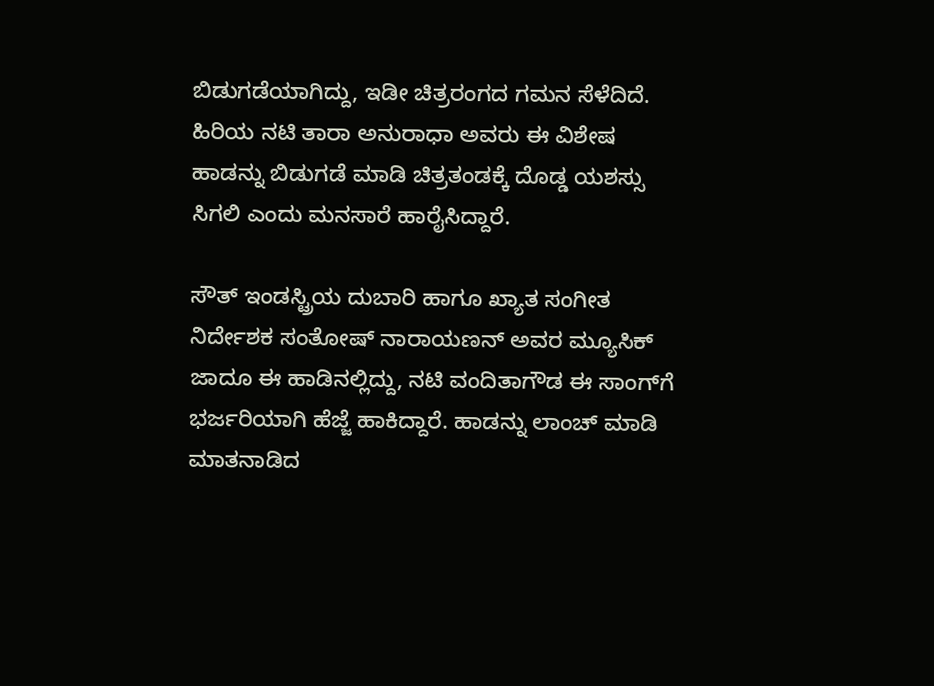ಬಿಡುಗಡೆಯಾಗಿದ್ದು, ಇಡೀ ಚಿತ್ರರಂಗದ ಗಮನ ಸೆಳೆದಿದೆ. ಹಿರಿಯ ನಟಿ ತಾರಾ ಅನುರಾಧಾ ಅವರು ಈ ವಿಶೇಷ ಹಾಡನ್ನು ಬಿಡುಗಡೆ ಮಾಡಿ ಚಿತ್ರತಂಡಕ್ಕೆ ದೊಡ್ಡ ಯಶಸ್ಸು ಸಿಗಲಿ ಎಂದು ಮನಸಾರೆ ಹಾರೈಸಿದ್ದಾರೆ.

ಸೌತ್ ಇಂಡಸ್ಟ್ರಿಯ ದುಬಾರಿ ಹಾಗೂ ಖ್ಯಾತ ಸಂಗೀತ ನಿರ್ದೇಶಕ ಸಂತೋಷ್ ನಾರಾಯಣನ್ ಅವರ ಮ್ಯೂಸಿಕ್ ಜಾದೂ ಈ ಹಾಡಿನಲ್ಲಿದ್ದು, ನಟಿ ವಂದಿತಾಗೌಡ ಈ ಸಾಂಗ್‌ಗೆ ಭರ್ಜರಿಯಾಗಿ ಹೆಜ್ಜೆ ಹಾಕಿದ್ದಾರೆ. ಹಾಡನ್ನು ಲಾಂಚ್ ಮಾಡಿ ಮಾತನಾಡಿದ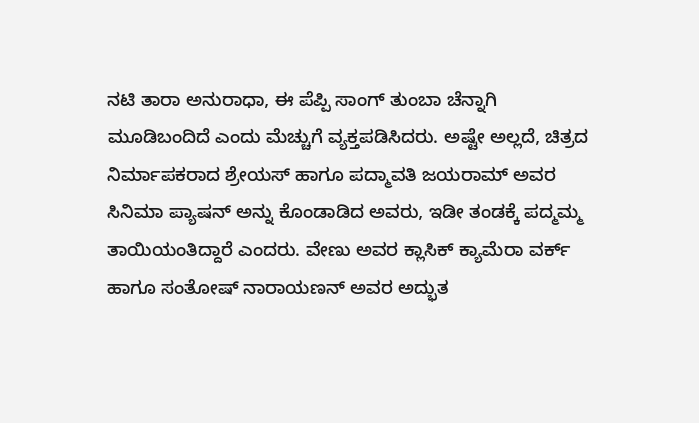ನಟಿ ತಾರಾ ಅನುರಾಧಾ, ಈ ಪೆಪ್ಪಿ ಸಾಂಗ್ ತುಂಬಾ ಚೆನ್ನಾಗಿ ಮೂಡಿಬಂದಿದೆ ಎಂದು ಮೆಚ್ಚುಗೆ ವ್ಯಕ್ತಪಡಿಸಿದರು. ಅಷ್ಟೇ ಅಲ್ಲದೆ, ಚಿತ್ರದ ನಿರ್ಮಾಪಕರಾದ ಶ್ರೇಯಸ್ ಹಾಗೂ ಪದ್ಮಾವತಿ ಜಯರಾಮ್ ಅವರ ಸಿನಿಮಾ ಪ್ಯಾಷನ್ ಅನ್ನು ಕೊಂಡಾಡಿದ ಅವರು, ಇಡೀ ತಂಡಕ್ಕೆ ಪದ್ಮಮ್ಮ ತಾಯಿಯಂತಿದ್ದಾರೆ ಎಂದರು. ವೇಣು ಅವರ ಕ್ಲಾಸಿಕ್ ಕ್ಯಾಮೆರಾ ವರ್ಕ್ ಹಾಗೂ ಸಂತೋಷ್ ನಾರಾಯಣನ್ ಅವರ ಅದ್ಭುತ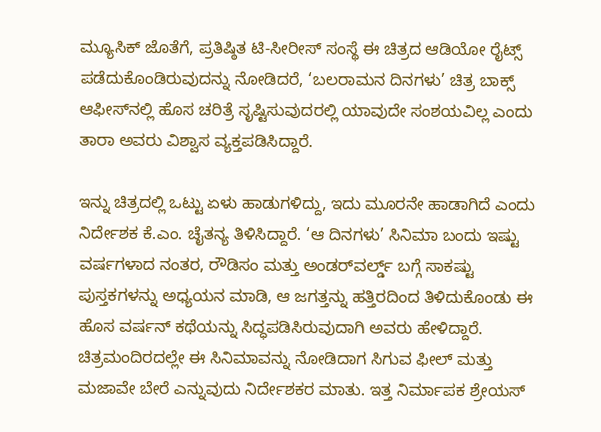ಮ್ಯೂಸಿಕ್ ಜೊತೆಗೆ, ಪ್ರತಿಷ್ಠಿತ ಟಿ-ಸೀರೀಸ್ ಸಂಸ್ಥೆ ಈ ಚಿತ್ರದ ಆಡಿಯೋ ರೈಟ್ಸ್ ಪಡೆದುಕೊಂಡಿರುವುದನ್ನು ನೋಡಿದರೆ, ‘ಬಲರಾಮನ ದಿನಗಳು’ ಚಿತ್ರ ಬಾಕ್ಸ್ ಆಫೀಸ್‌ನಲ್ಲಿ ಹೊಸ ಚರಿತ್ರೆ ಸೃಷ್ಟಿಸುವುದರಲ್ಲಿ ಯಾವುದೇ ಸಂಶಯವಿಲ್ಲ ಎಂದು ತಾರಾ ಅವರು ವಿಶ್ವಾಸ ವ್ಯಕ್ತಪಡಿಸಿದ್ದಾರೆ.

ಇನ್ನು ಚಿತ್ರದಲ್ಲಿ ಒಟ್ಟು ಏಳು ಹಾಡುಗಳಿದ್ದು, ಇದು ಮೂರನೇ ಹಾಡಾಗಿದೆ ಎಂದು ನಿರ್ದೇಶಕ ಕೆ.ಎಂ. ಚೈತನ್ಯ ತಿಳಿಸಿದ್ದಾರೆ. ‘ಆ ದಿನಗಳು’ ಸಿನಿಮಾ ಬಂದು ಇಷ್ಟು ವರ್ಷಗಳಾದ ನಂತರ, ರೌಡಿಸಂ ಮತ್ತು ಅಂಡರ್‌ವರ್ಲ್ಡ್ ಬಗ್ಗೆ ಸಾಕಷ್ಟು ಪುಸ್ತಕಗಳನ್ನು ಅಧ್ಯಯನ ಮಾಡಿ, ಆ ಜಗತ್ತನ್ನು ಹತ್ತಿರದಿಂದ ತಿಳಿದುಕೊಂಡು ಈ ಹೊಸ ವರ್ಷನ್ ಕಥೆಯನ್ನು ಸಿದ್ಧಪಡಿಸಿರುವುದಾಗಿ ಅವರು ಹೇಳಿದ್ದಾರೆ. ಚಿತ್ರಮಂದಿರದಲ್ಲೇ ಈ ಸಿನಿಮಾವನ್ನು ನೋಡಿದಾಗ ಸಿಗುವ ಫೀಲ್ ಮತ್ತು ಮಜಾವೇ ಬೇರೆ ಎನ್ನುವುದು ನಿರ್ದೇಶಕರ ಮಾತು. ಇತ್ತ ನಿರ್ಮಾಪಕ ಶ್ರೇಯಸ್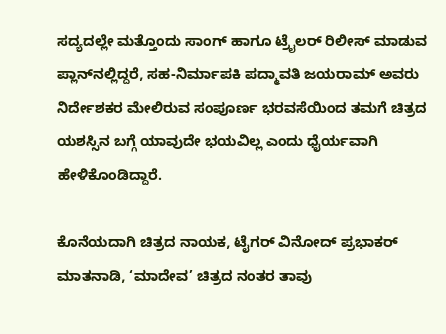ಸದ್ಯದಲ್ಲೇ ಮತ್ತೊಂದು ಸಾಂಗ್ ಹಾಗೂ ಟ್ರೈಲರ್ ರಿಲೀಸ್ ಮಾಡುವ ಪ್ಲಾನ್‌ನಲ್ಲಿದ್ದರೆ, ಸಹ-ನಿರ್ಮಾಪಕಿ ಪದ್ಮಾವತಿ ಜಯರಾಮ್ ಅವರು ನಿರ್ದೇಶಕರ ಮೇಲಿರುವ ಸಂಪೂರ್ಣ ಭರವಸೆಯಿಂದ ತಮಗೆ ಚಿತ್ರದ ಯಶಸ್ಸಿನ ಬಗ್ಗೆ ಯಾವುದೇ ಭಯವಿಲ್ಲ ಎಂದು ಧೈರ್ಯವಾಗಿ ಹೇಳಿಕೊಂಡಿದ್ದಾರೆ.

ಕೊನೆಯದಾಗಿ ಚಿತ್ರದ ನಾಯಕ, ಟೈಗರ್ ವಿನೋದ್ ಪ್ರಭಾಕರ್ ಮಾತನಾಡಿ, ‘ಮಾದೇವ’ ಚಿತ್ರದ ನಂತರ ತಾವು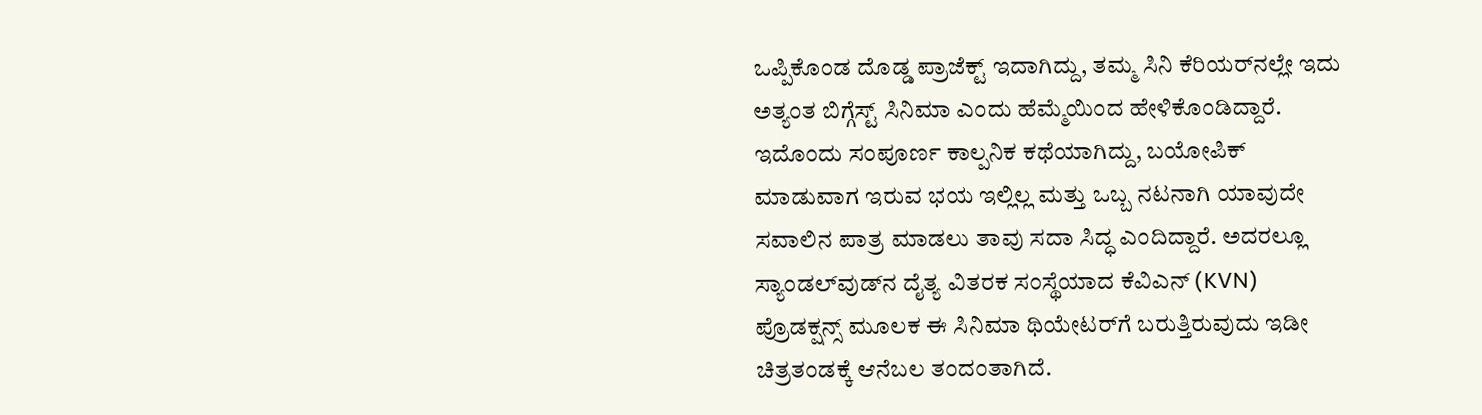ಒಪ್ಪಿಕೊಂಡ ದೊಡ್ಡ ಪ್ರಾಜೆಕ್ಟ್ ಇದಾಗಿದ್ದು, ತಮ್ಮ ಸಿನಿ ಕೆರಿಯರ್‌ನಲ್ಲೇ ಇದು ಅತ್ಯಂತ ಬಿಗ್ಗೆಸ್ಟ್ ಸಿನಿಮಾ ಎಂದು ಹೆಮ್ಮೆಯಿಂದ ಹೇಳಿಕೊಂಡಿದ್ದಾರೆ. ಇದೊಂದು ಸಂಪೂರ್ಣ ಕಾಲ್ಪನಿಕ ಕಥೆಯಾಗಿದ್ದು, ಬಯೋಪಿಕ್ ಮಾಡುವಾಗ ಇರುವ ಭಯ ಇಲ್ಲಿಲ್ಲ ಮತ್ತು ಒಬ್ಬ ನಟನಾಗಿ ಯಾವುದೇ ಸವಾಲಿನ ಪಾತ್ರ ಮಾಡಲು ತಾವು ಸದಾ ಸಿದ್ಧ ಎಂದಿದ್ದಾರೆ. ಅದರಲ್ಲೂ ಸ್ಯಾಂಡಲ್‌ವುಡ್‌ನ ದೈತ್ಯ ವಿತರಕ ಸಂಸ್ಥೆಯಾದ ಕೆವಿಎನ್ (KVN) ಪ್ರೊಡಕ್ಷನ್ಸ್ ಮೂಲಕ ಈ ಸಿನಿಮಾ ಥಿಯೇಟರ್‌ಗೆ ಬರುತ್ತಿರುವುದು ಇಡೀ ಚಿತ್ರತಂಡಕ್ಕೆ ಆನೆಬಲ ತಂದಂತಾಗಿದೆ.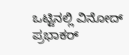ಒಟ್ಟಿನಲ್ಲಿ ವಿನೋದ್ ಪ್ರಭಾಕರ್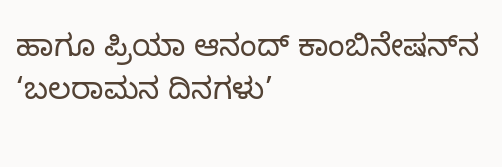ಹಾಗೂ ಪ್ರಿಯಾ ಆನಂದ್ ಕಾಂಬಿನೇಷನ್‌ನ ‘ಬಲರಾಮನ ದಿನಗಳು’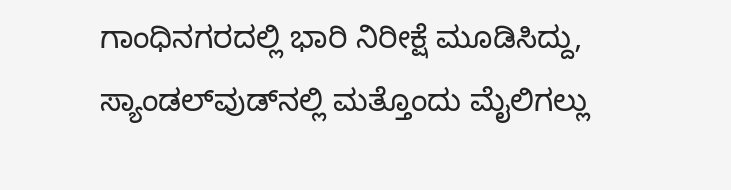ಗಾಂಧಿನಗರದಲ್ಲಿ ಭಾರಿ ನಿರೀಕ್ಷೆ ಮೂಡಿಸಿದ್ದು, ಸ್ಯಾಂಡಲ್‌ವುಡ್‌ನಲ್ಲಿ ಮತ್ತೊಂದು ಮೈಲಿಗಲ್ಲು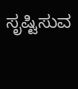ಸೃಷ್ಟಿಸುವ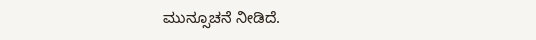ಮುನ್ಸೂಚನೆ ನೀಡಿದೆ.